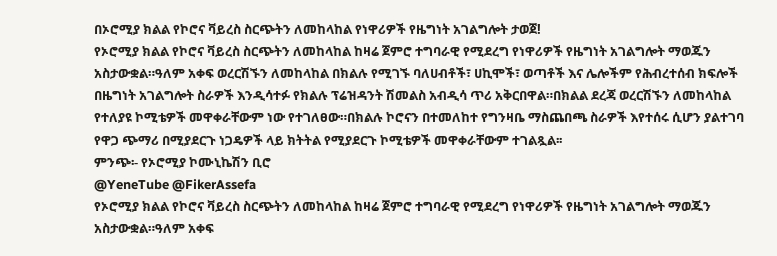በኦሮሚያ ክልል የኮሮና ቫይረስ ስርጭትን ለመከላከል የነዋሪዎች የዜግነት አገልግሎት ታወጀ!
የኦሮሚያ ክልል የኮሮና ቫይረስ ስርጭትን ለመከላከል ከዛሬ ጀምሮ ተግባራዊ የሚደረግ የነዋሪዎች የዜግነት አገልግሎት ማወጁን አስታውቋል።ዓለም አቀፍ ወረርሽኙን ለመከላከል በክልሉ የሚገኙ ባለሀብቶች፣ ሀኪሞች፣ ወጣቶች እና ሌሎችም የሕብረተሰብ ክፍሎች በዜግነት አገልግሎት ስራዎች እንዲሳተፉ የክልሉ ፕሬዝዳንት ሽመልስ አብዲሳ ጥሪ አቅርበዋል።በክልል ደረጃ ወረርሽኙን ለመከላከል የተለያዩ ኮሚቴዎች መዋቀራቸውም ነው የተገለፀው።በክልሉ ኮሮናን በተመለከተ የግንዛቤ ማስጨበጫ ስራዎች እየተሰሩ ሲሆን ያልተገባ የዋጋ ጭማሪ በሚያደርጉ ነጋዴዎች ላይ ክትትል የሚያደርጉ ኮሚቴዎች መዋቀራቸውም ተገልጿል፡፡
ምንጭ፡- የኦሮሚያ ኮሙኒኬሽን ቢሮ
@YeneTube @FikerAssefa
የኦሮሚያ ክልል የኮሮና ቫይረስ ስርጭትን ለመከላከል ከዛሬ ጀምሮ ተግባራዊ የሚደረግ የነዋሪዎች የዜግነት አገልግሎት ማወጁን አስታውቋል።ዓለም አቀፍ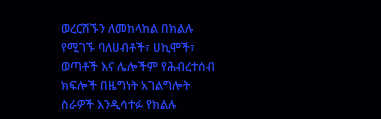ወረርሽኙን ለመከላከል በክልሉ የሚገኙ ባለሀብቶች፣ ሀኪሞች፣ ወጣቶች እና ሌሎችም የሕብረተሰብ ክፍሎች በዜግነት አገልግሎት ስራዎች እንዲሳተፉ የክልሉ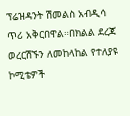ፕሬዝዳንት ሽመልስ አብዲሳ ጥሪ አቅርበዋል።በክልል ደረጃ ወረርሽኙን ለመከላከል የተለያዩ ኮሚቴዎች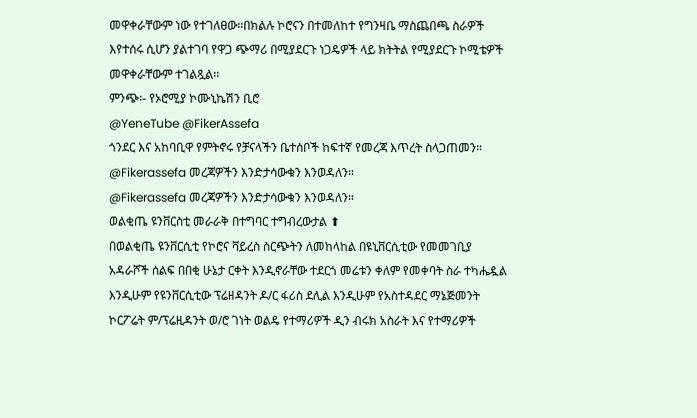መዋቀራቸውም ነው የተገለፀው።በክልሉ ኮሮናን በተመለከተ የግንዛቤ ማስጨበጫ ስራዎች እየተሰሩ ሲሆን ያልተገባ የዋጋ ጭማሪ በሚያደርጉ ነጋዴዎች ላይ ክትትል የሚያደርጉ ኮሚቴዎች መዋቀራቸውም ተገልጿል፡፡
ምንጭ፡- የኦሮሚያ ኮሙኒኬሽን ቢሮ
@YeneTube @FikerAssefa
ጎንደር እና አከባቢዋ የምትኖሩ የቻናላችን ቤተሰቦች ከፍተኛ የመረጃ እጥረት ስላጋጠመን።
@Fikerassefa መረጃዎችን እንድታሳውቁን እንወዳለን።
@Fikerassefa መረጃዎችን እንድታሳውቁን እንወዳለን።
ወልቂጤ ዩንቨርስቲ መራራቅ በተግባር ተግብረውታል ⬆
በወልቂጤ ዩንቨርሲቲ የኮሮና ቫይረስ ስርጭትን ለመከላከል በዩኒቨርሲቲው የመመገቢያ አዳራሾች ሰልፍ በበቂ ሁኔታ ርቀት እንዲኖራቸው ተደርጎ መሬቱን ቀለም የመቀባት ስራ ተካሔዷል እንዲሁም የዩንቨርሲቲው ፕሬዘዳንት ዶ/ር ፋሪስ ደሊል እንዲሁም የአስተዳደር ማኔጅመንት ኮርፖሬት ም/ፕሬዚዳንት ወ/ሮ ገነት ወልዴ የተማሪዎች ዲን ብሩክ አስራት እና የተማሪዎች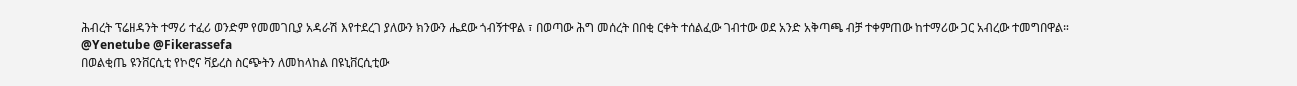ሕብረት ፕሬዘዳንት ተማሪ ተፈሪ ወንድም የመመገቢያ አዳራሽ እየተደረገ ያለውን ክንውን ሔደው ጎብኝተዋል ፣ በወጣው ሕግ መሰረት በበቂ ርቀት ተሰልፈው ገብተው ወደ አንድ አቅጣጫ ብቻ ተቀምጠው ከተማሪው ጋር አብረው ተመግበዋል።
@Yenetube @Fikerassefa
በወልቂጤ ዩንቨርሲቲ የኮሮና ቫይረስ ስርጭትን ለመከላከል በዩኒቨርሲቲው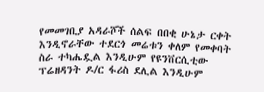የመመገቢያ አዳራሾች ሰልፍ በበቂ ሁኔታ ርቀት እንዲኖራቸው ተደርጎ መሬቱን ቀለም የመቀባት ስራ ተካሔዷል እንዲሁም የዩንቨርሲቲው ፕሬዘዳንት ዶ/ር ፋሪስ ደሊል እንዲሁም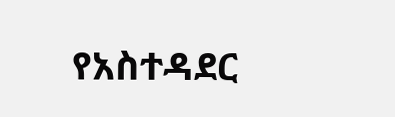የአስተዳደር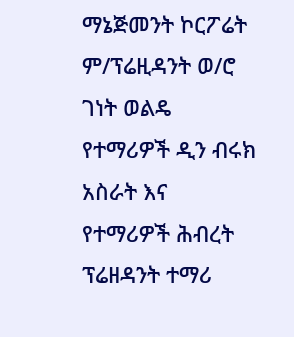ማኔጅመንት ኮርፖሬት ም/ፕሬዚዳንት ወ/ሮ ገነት ወልዴ የተማሪዎች ዲን ብሩክ አስራት እና የተማሪዎች ሕብረት ፕሬዘዳንት ተማሪ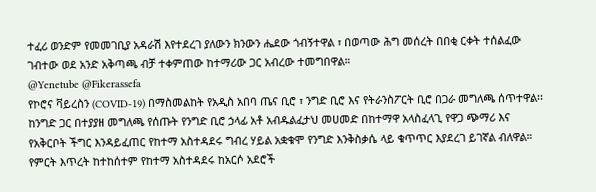ተፈሪ ወንድም የመመገቢያ አዳራሽ እየተደረገ ያለውን ክንውን ሔደው ጎብኝተዋል ፣ በወጣው ሕግ መሰረት በበቂ ርቀት ተሰልፈው ገብተው ወደ አንድ አቅጣጫ ብቻ ተቀምጠው ከተማሪው ጋር አብረው ተመግበዋል።
@Yenetube @Fikerassefa
የኮሮና ቫይረስን (COVID-19) በማስመልከት የአዲስ አበባ ጤና ቢሮ ፣ ንግድ ቢሮ እና የትራንስፖርት ቢሮ በጋራ መግለጫ ሰጥተዋል፡፡
ከንግድ ጋር በተያያዘ መግለጫ የሰጡት የንግድ ቢሮ ኃላፊ አቶ አብዱልፈታህ መሀመድ በከተማዋ አላስፈላጊ የዋጋ ጭማሪ እና የአቅርቦት ችግር እንዳይፈጠር የከተማ አስተዳደሩ ግብረ ሃይል አቋቁሞ የንግድ እንቅስቃሴ ላይ ቁጥጥር እያደረገ ይገኛል ብለዋል። የምርት እጥረት ከተከሰተም የከተማ አስተዳደሩ ከአርሶ አደሮች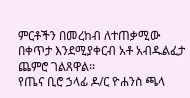ምርቶችን በመረከብ ለተጠቃሚው በቀጥታ እንደሚያቀርብ አቶ አብዱልፈታ ጨምሮ ገልጸዋል፡፡
የጤና ቢሮ ኃላፊ ዶ/ር ዮሐንስ ጫላ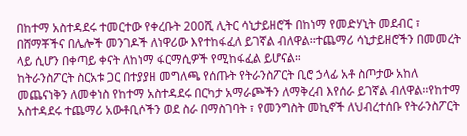በከተማ አስተዳደሩ ተመርተው የቀረቡት 200ሺ ሊትር ሳኒታይዘሮች በከነማ የመድሃኒት መደብር ፣ በሸማቾችና በሌሎች መንገዶች ለነዋሪው እየተከፋፈለ ይገኛል ብለዋል፡፡ተጨማሪ ሳኒታይዘሮችን በመመረት ላይ ሲሆን በቀጣይ ቀናት ለከነማ ፋርማሲዎች የሚከፋፈል ይሆናል።
ከትራንስፖርት ስርአቱ ጋር በተያያዘ መግለጫ የሰጡት የትራንስፖርት ቢሮ ኃላፊ አቶ ስጦታው አከለ መጨናነቅን ለመቀነስ የከተማ አስተዳደሩ በርካታ አማራጮችን ለማቅረብ እየሰራ ይገኛል ብለዋል፡፡የከተማ አስተዳደሩ ተጨማሪ አውቶቢሶችን ወደ ስራ በማስገባት ፣ የመንግስት መኪኖች ለህብረተሰቡ የትራንስፖርት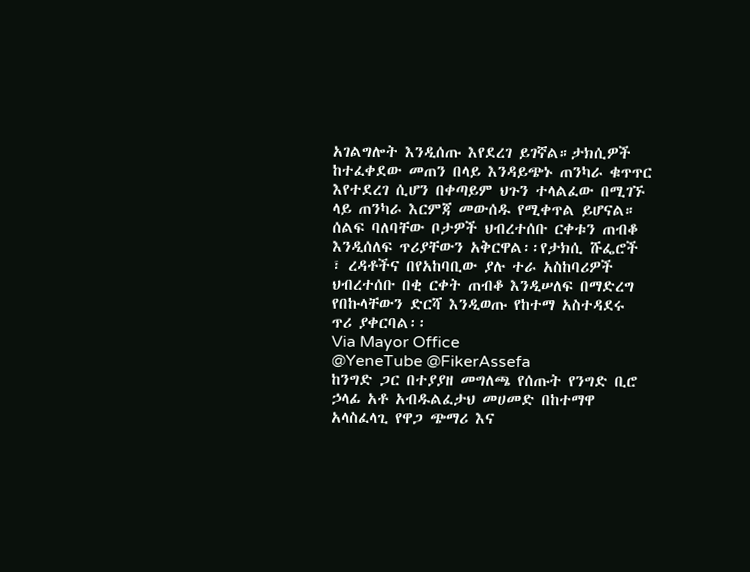አገልግሎት እንዲሰጡ እየደረገ ይገኛል።ታክሲዎች ከተፈቀደው መጠን በላይ እንዳይጭኑ ጠንካራ ቁጥጥር እየተደረገ ሲሆን በቀጣይም ህጉን ተላልፈው በሚገኙ ላይ ጠንካራ እርምጃ መውሰዱ የሚቀጥል ይሆናል። ሰልፍ ባለባቸው ቦታዎች ህብረተሰቡ ርቀቱን ጠብቆ እንዲሰለፍ ጥሪያቸውን አቅርዋል፡፡የታክሲ ሹፌሮች ፣ ረዳቶችና በየአከባቢው ያሉ ተራ አስከባሪዎች ህብረተሰቡ በቂ ርቀት ጠብቆ እንዲሠለፍ በማድረግ የበኩላቸውን ድርሻ እንዲወጡ የከተማ አስተዳደሩ ጥሪ ያቀርባል፡፡
Via Mayor Office
@YeneTube @FikerAssefa
ከንግድ ጋር በተያያዘ መግለጫ የሰጡት የንግድ ቢሮ ኃላፊ አቶ አብዱልፈታህ መሀመድ በከተማዋ አላስፈላጊ የዋጋ ጭማሪ እና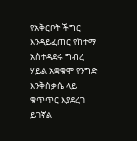የአቅርቦት ችግር እንዳይፈጠር የከተማ አስተዳደሩ ግብረ ሃይል አቋቁሞ የንግድ እንቅስቃሴ ላይ ቁጥጥር እያደረገ ይገኛል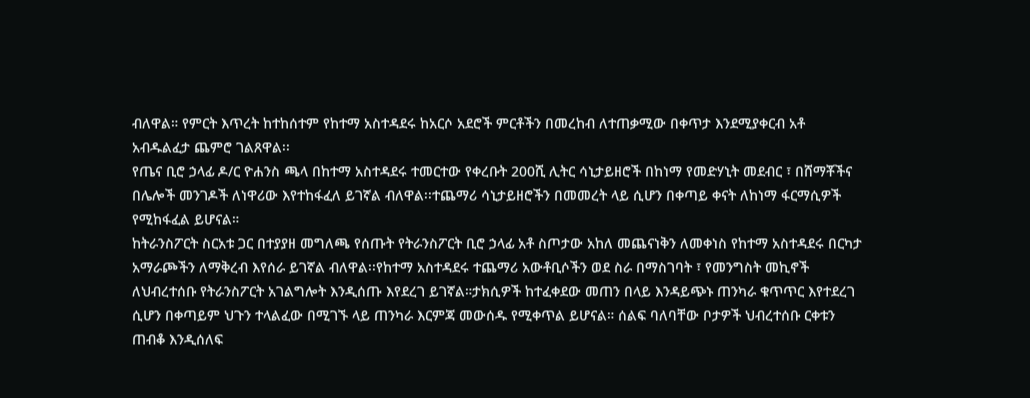ብለዋል። የምርት እጥረት ከተከሰተም የከተማ አስተዳደሩ ከአርሶ አደሮች ምርቶችን በመረከብ ለተጠቃሚው በቀጥታ እንደሚያቀርብ አቶ አብዱልፈታ ጨምሮ ገልጸዋል፡፡
የጤና ቢሮ ኃላፊ ዶ/ር ዮሐንስ ጫላ በከተማ አስተዳደሩ ተመርተው የቀረቡት 200ሺ ሊትር ሳኒታይዘሮች በከነማ የመድሃኒት መደብር ፣ በሸማቾችና በሌሎች መንገዶች ለነዋሪው እየተከፋፈለ ይገኛል ብለዋል፡፡ተጨማሪ ሳኒታይዘሮችን በመመረት ላይ ሲሆን በቀጣይ ቀናት ለከነማ ፋርማሲዎች የሚከፋፈል ይሆናል።
ከትራንስፖርት ስርአቱ ጋር በተያያዘ መግለጫ የሰጡት የትራንስፖርት ቢሮ ኃላፊ አቶ ስጦታው አከለ መጨናነቅን ለመቀነስ የከተማ አስተዳደሩ በርካታ አማራጮችን ለማቅረብ እየሰራ ይገኛል ብለዋል፡፡የከተማ አስተዳደሩ ተጨማሪ አውቶቢሶችን ወደ ስራ በማስገባት ፣ የመንግስት መኪኖች ለህብረተሰቡ የትራንስፖርት አገልግሎት እንዲሰጡ እየደረገ ይገኛል።ታክሲዎች ከተፈቀደው መጠን በላይ እንዳይጭኑ ጠንካራ ቁጥጥር እየተደረገ ሲሆን በቀጣይም ህጉን ተላልፈው በሚገኙ ላይ ጠንካራ እርምጃ መውሰዱ የሚቀጥል ይሆናል። ሰልፍ ባለባቸው ቦታዎች ህብረተሰቡ ርቀቱን ጠብቆ እንዲሰለፍ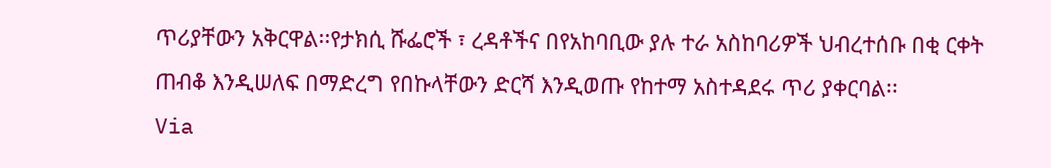ጥሪያቸውን አቅርዋል፡፡የታክሲ ሹፌሮች ፣ ረዳቶችና በየአከባቢው ያሉ ተራ አስከባሪዎች ህብረተሰቡ በቂ ርቀት ጠብቆ እንዲሠለፍ በማድረግ የበኩላቸውን ድርሻ እንዲወጡ የከተማ አስተዳደሩ ጥሪ ያቀርባል፡፡
Via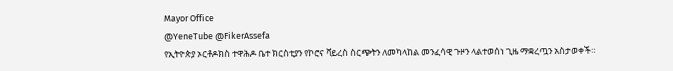Mayor Office
@YeneTube @FikerAssefa
የኢትዮጵያ ኦርቶዶክስ ተዋሕዶ ቤተ ክርስቲያን የኮሮና ቫይረስ ስርጭትን ለመካላከል መንፈሳዊ ጉዞን ላልተወሰነ ጊዜ ማቋረጧን አስታወቀች።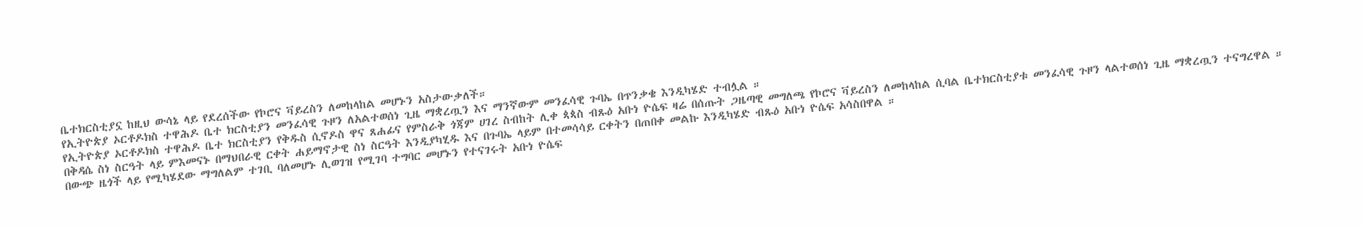ቤተክርስቲያኗ ከዚህ ውሳኔ ላይ የደረሰችው የኮሮና ቫይረስን ለመከላከል መሆኑን አስታውቃለች።
የኢትዮጵያ ኦርቶዶክስ ተዋሕዶ ቤተ ክርስቲያን መንፈሳዊ ጉዞን ለአልተወሰነ ጊዜ ማቋረጧን እና ማንኛውም መንፈሳዊ ጉባኤ በጥንቃቄ እንዲካሄድ ተብሏል ።
የኢትዮጵያ ኦርቶዶክስ ተዋሕዶ ቤተ ክርስቲያን የቅዱስ ሲኖዶስ ዋና ጸሐፊና የምስራቅ ጎጃም ሀገረ ስብከት ሊቀ ጳጳስ ብጹዕ አቡነ ዮሴፍ ዛሬ በሰጡት ጋዜጣዊ መግለጫ የኮሮና ቫይረስን ለመከላከል ሲባል ቤተክርስቲያቱ መንፈሳዊ ጉዞን ላልተወሰነ ጊዜ ማቋረጧን ተናግረዋል ።
በቅዳሴ ስነ ስርዓት ላይ ምእመናኑ በማህበራዊ ርቀት ሐይማኖታዊ ስነ ስርዓት እንዲያካሂዱ እና በጉባኤ ላይም በተመሳሳይ ርቀትን በጠበቀ መልኩ እንዲካሄድ ብጹዕ አቡነ ዮሴፍ አሳስበዋል ።
በውጭ ዜጎች ላይ የሚካሄደው ማግለልም ተገቢ ባለመሆኑ ሊወገዝ የሚገባ ተግባር መሆኑን የተናገሩት አቡነ ዮሴፍ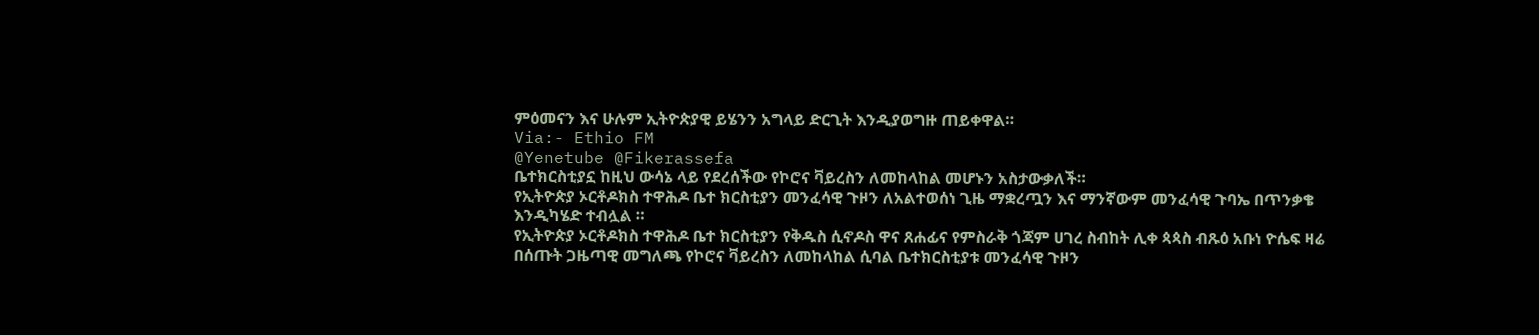ምዕመናን እና ሁሉም ኢትዮጵያዊ ይሄንን አግላይ ድርጊት እንዲያወግዙ ጠይቀዋል።
Via:- Ethio FM
@Yenetube @Fikerassefa
ቤተክርስቲያኗ ከዚህ ውሳኔ ላይ የደረሰችው የኮሮና ቫይረስን ለመከላከል መሆኑን አስታውቃለች።
የኢትዮጵያ ኦርቶዶክስ ተዋሕዶ ቤተ ክርስቲያን መንፈሳዊ ጉዞን ለአልተወሰነ ጊዜ ማቋረጧን እና ማንኛውም መንፈሳዊ ጉባኤ በጥንቃቄ እንዲካሄድ ተብሏል ።
የኢትዮጵያ ኦርቶዶክስ ተዋሕዶ ቤተ ክርስቲያን የቅዱስ ሲኖዶስ ዋና ጸሐፊና የምስራቅ ጎጃም ሀገረ ስብከት ሊቀ ጳጳስ ብጹዕ አቡነ ዮሴፍ ዛሬ በሰጡት ጋዜጣዊ መግለጫ የኮሮና ቫይረስን ለመከላከል ሲባል ቤተክርስቲያቱ መንፈሳዊ ጉዞን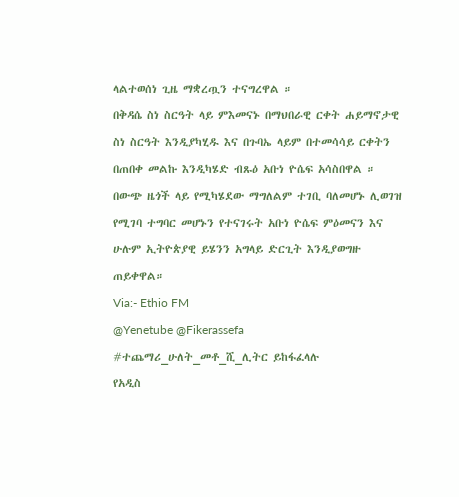ላልተወሰነ ጊዜ ማቋረጧን ተናግረዋል ።
በቅዳሴ ስነ ስርዓት ላይ ምእመናኑ በማህበራዊ ርቀት ሐይማኖታዊ ስነ ስርዓት እንዲያካሂዱ እና በጉባኤ ላይም በተመሳሳይ ርቀትን በጠበቀ መልኩ እንዲካሄድ ብጹዕ አቡነ ዮሴፍ አሳስበዋል ።
በውጭ ዜጎች ላይ የሚካሄደው ማግለልም ተገቢ ባለመሆኑ ሊወገዝ የሚገባ ተግባር መሆኑን የተናገሩት አቡነ ዮሴፍ ምዕመናን እና ሁሉም ኢትዮጵያዊ ይሄንን አግላይ ድርጊት እንዲያወግዙ ጠይቀዋል።
Via:- Ethio FM
@Yenetube @Fikerassefa
#ተጨማሪ_ሁለት_መቶ_ሺ_ሊትር ይከፋፈላሉ
የአዲስ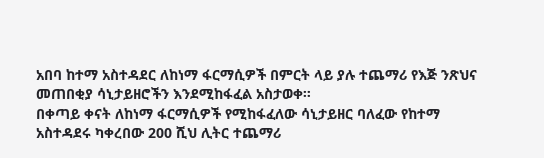አበባ ከተማ አስተዳደር ለከነማ ፋርማሲዎች በምርት ላይ ያሉ ተጨማሪ የእጅ ንጽህና መጠበቂያ ሳኒታይዘሮችን እንደሚከፋፈል አስታወቀ።
በቀጣይ ቀናት ለከነማ ፋርማሲዎች የሚከፋፈለው ሳኒታይዘር ባለፈው የከተማ አስተዳደሩ ካቀረበው 200 ሺህ ሊትር ተጨማሪ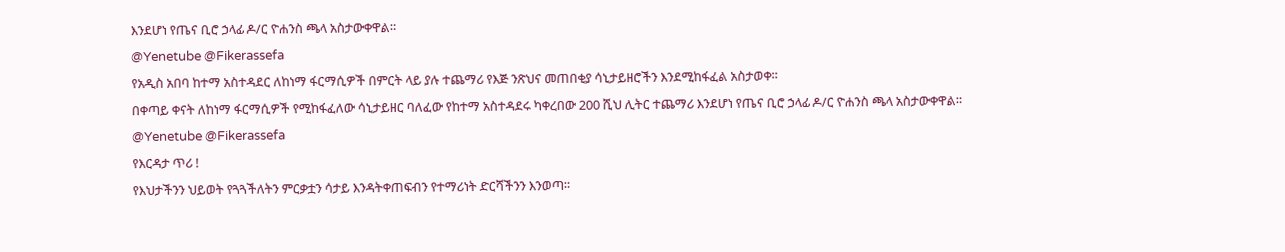እንደሆነ የጤና ቢሮ ኃላፊ ዶ/ር ዮሐንስ ጫላ አስታውቀዋል።
@Yenetube @Fikerassefa
የአዲስ አበባ ከተማ አስተዳደር ለከነማ ፋርማሲዎች በምርት ላይ ያሉ ተጨማሪ የእጅ ንጽህና መጠበቂያ ሳኒታይዘሮችን እንደሚከፋፈል አስታወቀ።
በቀጣይ ቀናት ለከነማ ፋርማሲዎች የሚከፋፈለው ሳኒታይዘር ባለፈው የከተማ አስተዳደሩ ካቀረበው 200 ሺህ ሊትር ተጨማሪ እንደሆነ የጤና ቢሮ ኃላፊ ዶ/ር ዮሐንስ ጫላ አስታውቀዋል።
@Yenetube @Fikerassefa
የእርዳታ ጥሪ !
የእህታችንን ህይወት የጓጓችለትን ምርቃቷን ሳታይ እንዳትቀጠፍብን የተማሪነት ድርሻችንን እንወጣ።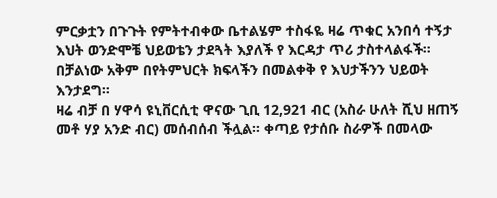ምርቃቷን በጉጉት የምትተብቀው ቤተልሄም ተስፋዬ ዛሬ ጥቁር አንበሳ ተኝታ እህት ወንድሞቼ ህይወቴን ታደጓት እያለች የ እርዳታ ጥሪ ታስተላልፋች። በቻልነው አቅም በየትምህርት ክፍላችን በመልቀቅ የ እህታችንን ህይወት እንታደግ።
ዛሬ ብቻ በ ሃዋሳ ዩኒቨርሲቲ ዋናው ጊቢ 12,921 ብር (አስራ ሁለት ሺህ ዘጠኝ መቶ ሃያ አንድ ብር) መሰብሰብ ችሏል። ቀጣይ የታሰቡ ስራዎች በመላው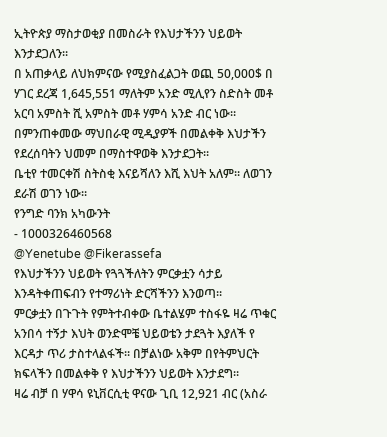ኢትዮጵያ ማስታወቂያ በመስራት የእህታችንን ህይወት እንታደጋለን።
በ አጠቃላይ ለህክምናው የሚያስፈልጋት ወጪ 50,000$ በ ሃገር ደረጃ 1,645,551 ማለትም አንድ ሚሊየን ስድስት መቶ አርባ አምስት ሺ አምስት መቶ ሃምሳ አንድ ብር ነው። በምንጠቀመው ማህበራዊ ሚዲያዎች በመልቀቅ እህታችን የደረሰባትን ህመም በማስተዋወቅ እንታደጋት።
ቤቲየ ተመርቀሽ ስትስቂ እናይሻለን እሺ እህት አለም። ለወገን ደራሽ ወገን ነው።
የንግድ ባንክ አካውንት
- 1000326460568
@Yenetube @Fikerassefa
የእህታችንን ህይወት የጓጓችለትን ምርቃቷን ሳታይ እንዳትቀጠፍብን የተማሪነት ድርሻችንን እንወጣ።
ምርቃቷን በጉጉት የምትተብቀው ቤተልሄም ተስፋዬ ዛሬ ጥቁር አንበሳ ተኝታ እህት ወንድሞቼ ህይወቴን ታደጓት እያለች የ እርዳታ ጥሪ ታስተላልፋች። በቻልነው አቅም በየትምህርት ክፍላችን በመልቀቅ የ እህታችንን ህይወት እንታደግ።
ዛሬ ብቻ በ ሃዋሳ ዩኒቨርሲቲ ዋናው ጊቢ 12,921 ብር (አስራ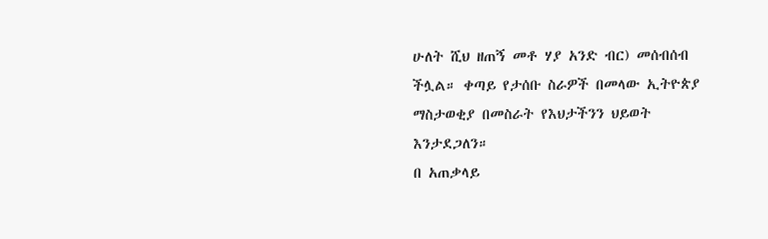ሁለት ሺህ ዘጠኝ መቶ ሃያ አንድ ብር) መሰብሰብ ችሏል። ቀጣይ የታሰቡ ስራዎች በመላው ኢትዮጵያ ማስታወቂያ በመስራት የእህታችንን ህይወት እንታደጋለን።
በ አጠቃላይ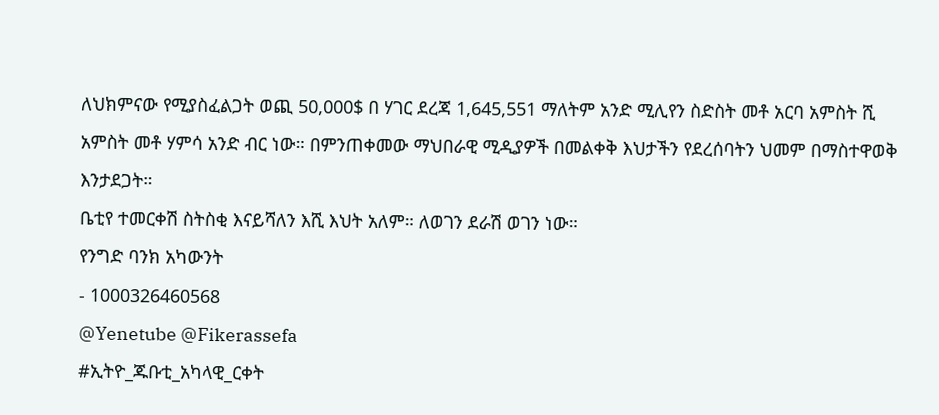ለህክምናው የሚያስፈልጋት ወጪ 50,000$ በ ሃገር ደረጃ 1,645,551 ማለትም አንድ ሚሊየን ስድስት መቶ አርባ አምስት ሺ አምስት መቶ ሃምሳ አንድ ብር ነው። በምንጠቀመው ማህበራዊ ሚዲያዎች በመልቀቅ እህታችን የደረሰባትን ህመም በማስተዋወቅ እንታደጋት።
ቤቲየ ተመርቀሽ ስትስቂ እናይሻለን እሺ እህት አለም። ለወገን ደራሽ ወገን ነው።
የንግድ ባንክ አካውንት
- 1000326460568
@Yenetube @Fikerassefa
#ኢትዮ_ጁቡቲ_አካላዊ_ርቀት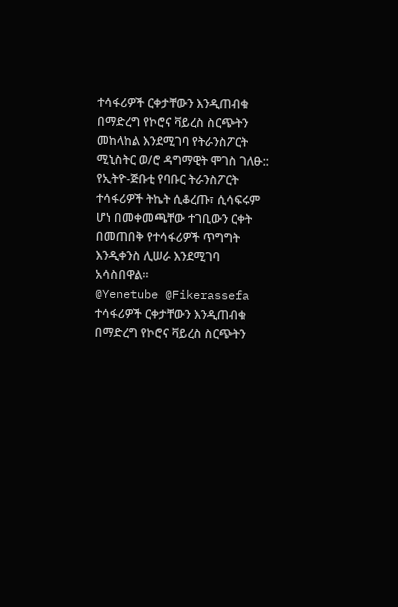ተሳፋሪዎች ርቀታቸውን እንዲጠብቁ በማድረግ የኮሮና ቫይረስ ስርጭትን መከላከል እንደሚገባ የትራንስፖርት ሚኒስትር ወ/ሮ ዳግማዊት ሞገስ ገለፁ::
የኢትዮ-ጅቡቲ የባቡር ትራንስፖርት ተሳፋሪዎች ትኬት ሲቆረጡ፣ ሲሳፍሩም ሆነ በመቀመጫቸው ተገቢውን ርቀት በመጠበቅ የተሳፋሪዎች ጥግግት እንዲቀንስ ሊሠራ እንደሚገባ አሳስበዋል።
@Yenetube @Fikerassefa
ተሳፋሪዎች ርቀታቸውን እንዲጠብቁ በማድረግ የኮሮና ቫይረስ ስርጭትን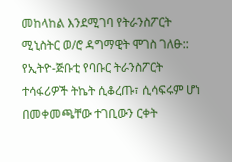መከላከል እንደሚገባ የትራንስፖርት ሚኒስትር ወ/ሮ ዳግማዊት ሞገስ ገለፁ::
የኢትዮ-ጅቡቲ የባቡር ትራንስፖርት ተሳፋሪዎች ትኬት ሲቆረጡ፣ ሲሳፍሩም ሆነ በመቀመጫቸው ተገቢውን ርቀት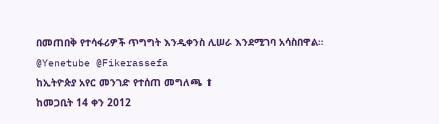በመጠበቅ የተሳፋሪዎች ጥግግት እንዲቀንስ ሊሠራ እንደሚገባ አሳስበዋል።
@Yenetube @Fikerassefa
ከኢትዮጵያ አየር መንገድ የተሰጠ መግለጫ ⬆
ከመጋቢት 14 ቀን 2012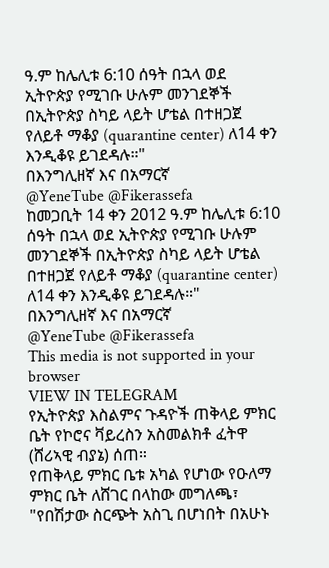ዓ.ም ከሌሊቱ 6:10 ሰዓት በኋላ ወደ ኢትዮጵያ የሚገቡ ሁሉም መንገደኞች በኢትዮጵያ ስካይ ላይት ሆቴል በተዘጋጀ የለይቶ ማቆያ (quarantine center) ለ14 ቀን እንዲቆዩ ይገደዳሉ።"
በእንግሊዘኛ እና በአማርኛ
@YeneTube @Fikerassefa
ከመጋቢት 14 ቀን 2012 ዓ.ም ከሌሊቱ 6:10 ሰዓት በኋላ ወደ ኢትዮጵያ የሚገቡ ሁሉም መንገደኞች በኢትዮጵያ ስካይ ላይት ሆቴል በተዘጋጀ የለይቶ ማቆያ (quarantine center) ለ14 ቀን እንዲቆዩ ይገደዳሉ።"
በእንግሊዘኛ እና በአማርኛ
@YeneTube @Fikerassefa
This media is not supported in your browser
VIEW IN TELEGRAM
የኢትዮጵያ እስልምና ጉዳዮች ጠቅላይ ምክር ቤት የኮሮና ቫይረስን አስመልክቶ ፈትዋ (ሸሪኣዊ ብያኔ) ሰጠ።
የጠቅላይ ምክር ቤቱ አካል የሆነው የዑለማ ምክር ቤት ለሸገር በላከው መግለጫ፣ "የበሽታው ስርጭት አስጊ በሆነበት በአሁኑ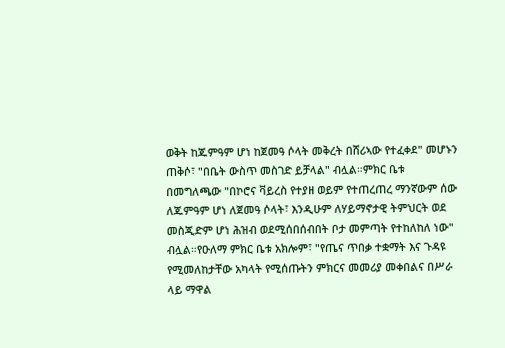ወቅት ከጁምዓም ሆነ ከጀመዓ ሶላት መቅረት በሸሪኣው የተፈቀደ" መሆኑን ጠቅሶ፣ "በቤት ውስጥ መስገድ ይቻላል" ብሏል።ምክር ቤቱ በመግለጫው "በኮሮና ቫይረስ የተያዘ ወይም የተጠረጠረ ማንኛውም ሰው ለጁምዓም ሆነ ለጀመዓ ሶላት፣ እንዲሁም ለሃይማኖታዊ ትምህርት ወደ መስጂድም ሆነ ሕዝብ ወደሚሰበሰብበት ቦታ መምጣት የተከለከለ ነው" ብሏል።የዑለማ ምክር ቤቱ አክሎም፣ "የጤና ጥበቃ ተቋማት እና ጉዳዩ የሚመለከታቸው አካላት የሚሰጡትን ምክርና መመሪያ መቀበልና በሥራ ላይ ማዋል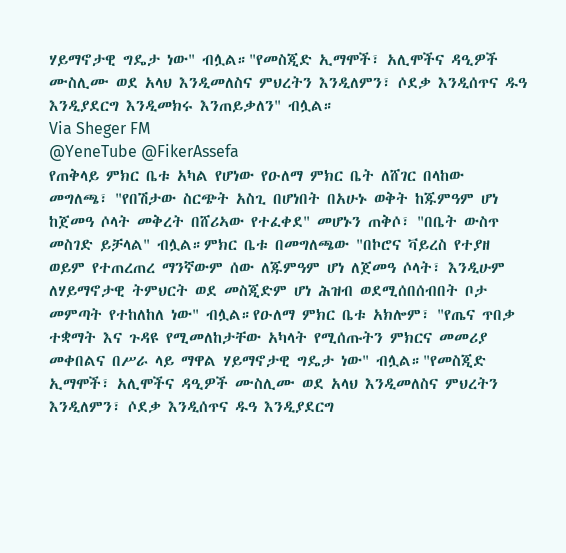ሃይማኖታዊ ግዴታ ነው" ብሏል።"የመስጂድ ኢማሞች፣ አሊሞችና ዳዒዎች ሙስሊሙ ወደ አላህ እንዲመለስና ምህረትን እንዲለምን፣ ሶደቃ እንዲሰጥና ዱዓ እንዲያደርግ እንዲመክሩ እንጠይቃለን" ብሏል።
Via Sheger FM
@YeneTube @FikerAssefa
የጠቅላይ ምክር ቤቱ አካል የሆነው የዑለማ ምክር ቤት ለሸገር በላከው መግለጫ፣ "የበሽታው ስርጭት አስጊ በሆነበት በአሁኑ ወቅት ከጁምዓም ሆነ ከጀመዓ ሶላት መቅረት በሸሪኣው የተፈቀደ" መሆኑን ጠቅሶ፣ "በቤት ውስጥ መስገድ ይቻላል" ብሏል።ምክር ቤቱ በመግለጫው "በኮሮና ቫይረስ የተያዘ ወይም የተጠረጠረ ማንኛውም ሰው ለጁምዓም ሆነ ለጀመዓ ሶላት፣ እንዲሁም ለሃይማኖታዊ ትምህርት ወደ መስጂድም ሆነ ሕዝብ ወደሚሰበሰብበት ቦታ መምጣት የተከለከለ ነው" ብሏል።የዑለማ ምክር ቤቱ አክሎም፣ "የጤና ጥበቃ ተቋማት እና ጉዳዩ የሚመለከታቸው አካላት የሚሰጡትን ምክርና መመሪያ መቀበልና በሥራ ላይ ማዋል ሃይማኖታዊ ግዴታ ነው" ብሏል።"የመስጂድ ኢማሞች፣ አሊሞችና ዳዒዎች ሙስሊሙ ወደ አላህ እንዲመለስና ምህረትን እንዲለምን፣ ሶደቃ እንዲሰጥና ዱዓ እንዲያደርግ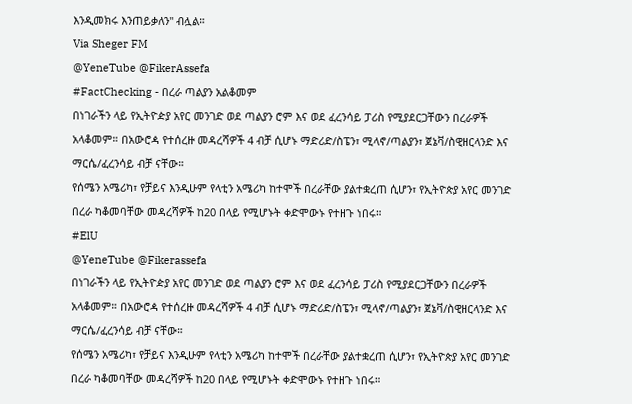እንዲመክሩ እንጠይቃለን" ብሏል።
Via Sheger FM
@YeneTube @FikerAssefa
#FactChecking - በረራ ጣልያን አልቆመም
በነገራችን ላይ የኢትዮዽያ አየር መንገድ ወደ ጣልያን ሮም እና ወደ ፈረንሳይ ፓሪስ የሚያደርጋቸውን በረራዎች አላቆመም። በአውሮዻ የተሰረዙ መዳረሻዎች 4 ብቻ ሲሆኑ ማድሪድ/ስፔን፣ ሚላኖ/ጣልያን፣ ጀኔቫ/ስዊዘርላንድ እና ማርሴ/ፈረንሳይ ብቻ ናቸው።
የሰሜን አሜሪካ፣ የቻይና እንዲሁም የላቲን አሜሪካ ከተሞች በረራቸው ያልተቋረጠ ሲሆን፣ የኢትዮጵያ አየር መንገድ በረራ ካቆመባቸው መዳረሻዎች ከ20 በላይ የሚሆኑት ቀድሞውኑ የተዘጉ ነበሩ።
#ElU
@YeneTube @Fikerassefa
በነገራችን ላይ የኢትዮዽያ አየር መንገድ ወደ ጣልያን ሮም እና ወደ ፈረንሳይ ፓሪስ የሚያደርጋቸውን በረራዎች አላቆመም። በአውሮዻ የተሰረዙ መዳረሻዎች 4 ብቻ ሲሆኑ ማድሪድ/ስፔን፣ ሚላኖ/ጣልያን፣ ጀኔቫ/ስዊዘርላንድ እና ማርሴ/ፈረንሳይ ብቻ ናቸው።
የሰሜን አሜሪካ፣ የቻይና እንዲሁም የላቲን አሜሪካ ከተሞች በረራቸው ያልተቋረጠ ሲሆን፣ የኢትዮጵያ አየር መንገድ በረራ ካቆመባቸው መዳረሻዎች ከ20 በላይ የሚሆኑት ቀድሞውኑ የተዘጉ ነበሩ።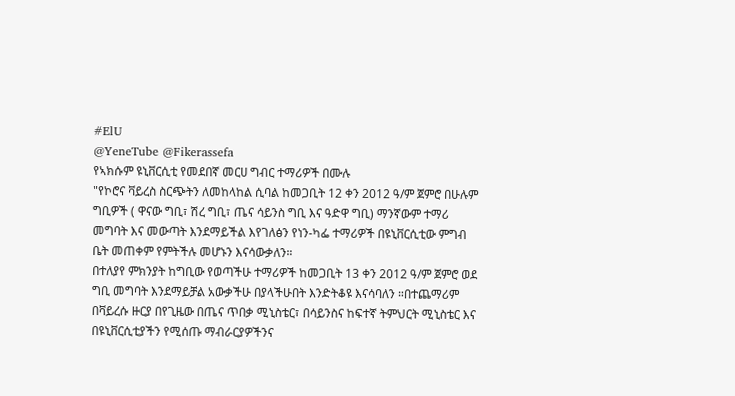#ElU
@YeneTube @Fikerassefa
የኣክሱም ዩኒቨርሲቲ የመደበኛ መርሀ ግብር ተማሪዎች በሙሉ
"የኮሮና ቫይረስ ስርጭትን ለመከላከል ሲባል ከመጋቢት 12 ቀን 2012 ዓ/ም ጀምሮ በሁሉም ግቢዎች ( ዋናው ግቢ፣ ሽረ ግቢ፣ ጤና ሳይንስ ግቢ እና ዓድዋ ግቢ) ማንኛውም ተማሪ መግባት እና መውጣት እንደማይችል እየገለፅን የነን-ካፌ ተማሪዎች በዩኒቨርሲቲው ምግብ ቤት መጠቀም የምትችሉ መሆኑን እናሳውቃለን።
በተለያየ ምክንያት ከግቢው የወጣችሁ ተማሪዎች ከመጋቢት 13 ቀን 2012 ዓ/ም ጀምሮ ወደ ግቢ መግባት እንደማይቻል አውቃችሁ በያላችሁበት እንድትቆዩ እናሳባለን ።በተጨማሪም በቫይረሱ ዙርያ በየጊዜው በጤና ጥበቃ ሚኒስቴር፣ በሳይንስና ከፍተኛ ትምህርት ሚኒስቴር እና በዩኒቨርሲቲያችን የሚሰጡ ማብራርያዎችንና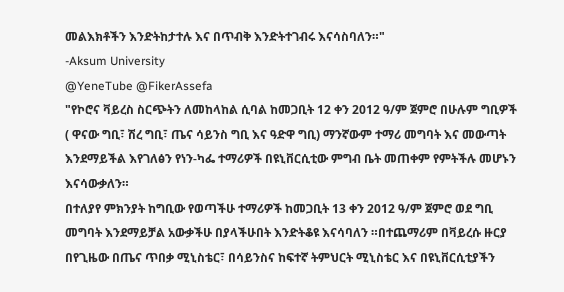መልእክቶችን እንድትከታተሉ እና በጥብቅ እንድትተገብሩ እናሳስባለን።"
-Aksum University
@YeneTube @FikerAssefa
"የኮሮና ቫይረስ ስርጭትን ለመከላከል ሲባል ከመጋቢት 12 ቀን 2012 ዓ/ም ጀምሮ በሁሉም ግቢዎች ( ዋናው ግቢ፣ ሽረ ግቢ፣ ጤና ሳይንስ ግቢ እና ዓድዋ ግቢ) ማንኛውም ተማሪ መግባት እና መውጣት እንደማይችል እየገለፅን የነን-ካፌ ተማሪዎች በዩኒቨርሲቲው ምግብ ቤት መጠቀም የምትችሉ መሆኑን እናሳውቃለን።
በተለያየ ምክንያት ከግቢው የወጣችሁ ተማሪዎች ከመጋቢት 13 ቀን 2012 ዓ/ም ጀምሮ ወደ ግቢ መግባት እንደማይቻል አውቃችሁ በያላችሁበት እንድትቆዩ እናሳባለን ።በተጨማሪም በቫይረሱ ዙርያ በየጊዜው በጤና ጥበቃ ሚኒስቴር፣ በሳይንስና ከፍተኛ ትምህርት ሚኒስቴር እና በዩኒቨርሲቲያችን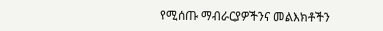የሚሰጡ ማብራርያዎችንና መልእክቶችን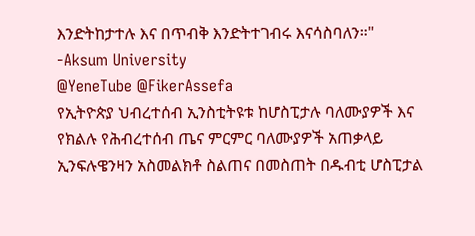እንድትከታተሉ እና በጥብቅ እንድትተገብሩ እናሳስባለን።"
-Aksum University
@YeneTube @FikerAssefa
የኢትዮጵያ ህብረተሰብ ኢንስቲትዩቱ ከሆስፒታሉ ባለሙያዎች እና የክልሉ የሕብረተሰብ ጤና ምርምር ባለሙያዎች አጠቃላይ ኢንፍሉዌንዛን አስመልክቶ ስልጠና በመስጠት በዱብቲ ሆስፒታል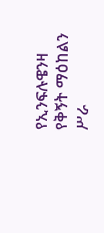የኢንፍሉዌንዛ የቅኝት ማዕከልን ሥራ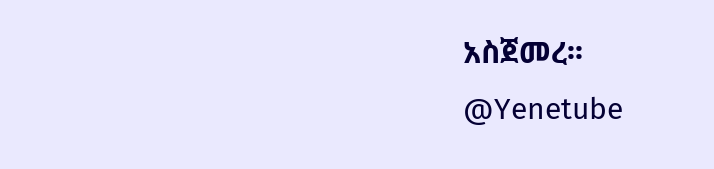አስጀመረ፡፡
@Yenetube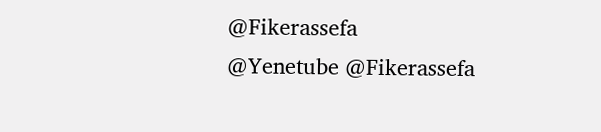@Fikerassefa
@Yenetube @Fikerassefa